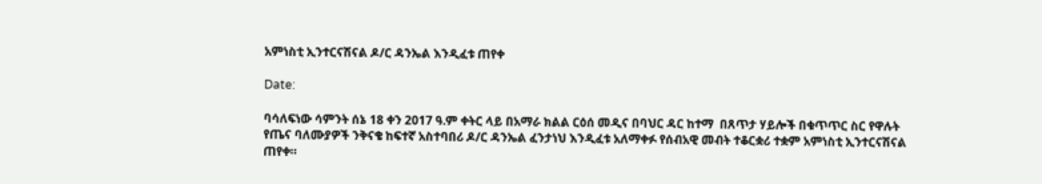አምነስቲ ኢንተርናሽናል ዶ/ር ዳንኤል እንዲፈቱ ጠየቀ

Date:

ባሳለፍነው ሳምንት ሰኔ 18 ቀን 2017 ዓ.ም ቀትር ላይ በአማራ ክልል ርዕሰ መዲና በባህር ዳር ከተማ  በጸጥታ ሃይሎች በቁጥጥር ስር የዋሉት የጤና ባለሙያዎች ንቅናቄ ከፍተኛ አስተባበሪ ዶ/ር ዳንኤል ፈንታነህ እንዲፈቱ አለማቀፉ የሰብአዊ መብት ተቆርቋሪ ተቋም አምነስቲ ኢንተርናሽናል ጠየቀ።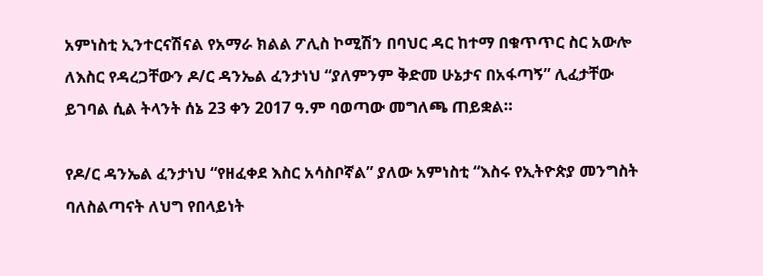አምነስቲ ኢንተርናሽናል የአማራ ክልል ፖሊስ ኮሚሽን በባህር ዳር ከተማ በቁጥጥር ስር አውሎ ለእስር የዳረጋቸውን ዶ/ር ዳንኤል ፈንታነህ “ያለምንም ቅድመ ሁኔታና በአፋጣኝ” ሊፈታቸው ይገባል ሲል ትላንት ሰኔ 23 ቀን 2017 ዓ.ም ባወጣው መግለጫ ጠይቋል።

የዶ/ር ዳንኤል ፈንታነህ “የዘፈቀደ እስር አሳስቦኛል” ያለው አምነስቲ “እስሩ የኢትዮጵያ መንግስት ባለስልጣናት ለህግ የበላይነት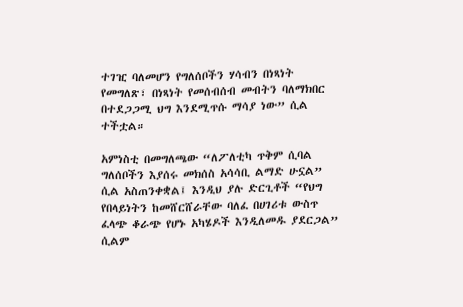ተገዢ ባለመሆን የግለሰቦችን ሃሳብን በነጻነት የመግለጽ፣ በነጻነት የመሰብሰብ መብትን ባለማክበር በተደጋጋሚ ህግ እንደሚጥሱ ማሳያ ነው” ሲል ተችቷል።

አምነስቲ በመግለጫው “ለፖለቲካ ጥቅም ሲባል ግለሰቦችን እያሰሩ መክሰስ አሳሳቢ ልማድ ሁኗል” ሲል አስጠንቀቋል፤ እንዲህ ያሉ ድርጊቶች “የህግ የበላይነትን ከመሸርሸራቸው ባለፈ በሀገሪቱ ውስጥ ፈላጭ ቆራጭ የሆኑ አካሄዶች እንዲለመዱ ያደርጋል” ሲልም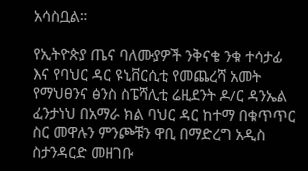አሳስቧል።

የኢትዮጵያ ጤና ባለሙያዎች ንቅናቄ ንቁ ተሳታፊ እና የባህር ዳር ዩኒቨርሲቲ የመጨረሻ አመት የማህፀንና ፅንስ ስፔሻሊቲ ሬዚደንት ዶ/ር ዳንኤል ፈንታነህ በአማራ ክል ባህር ዳር ከተማ በቁጥጥር ስር መዋሉን ምንጮቹን ዋቢ በማድረግ አዲስ ስታንዳርድ መዘገቡ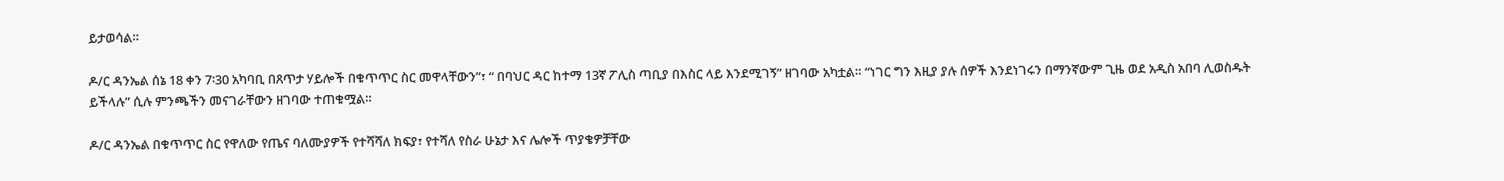ይታወሳል።

ዶ/ር ዳንኤል ሰኔ 18 ቀን 7፡30 አካባቢ በጸጥታ ሃይሎች በቁጥጥር ስር መዋላቸውን”፣ “ በባህር ዳር ከተማ 13ኛ ፖሊስ ጣቢያ በእስር ላይ እንደሚገኝ” ዘገባው አካቷል። “ነገር ግን እዚያ ያሉ ሰዎች እንደነገሩን በማንኛውም ጊዜ ወደ አዲስ አበባ ሊወስዱት ይችላሉ” ሲሉ ምንጫችን መናገራቸውን ዘገባው ተጠቁሟል።

ዶ/ር ዳንኤል በቁጥጥር ስር የዋለው የጤና ባለሙያዎች የተሻሻለ ክፍያ፣ የተሻለ የስራ ሁኔታ እና ሌሎች ጥያቄዎቻቸው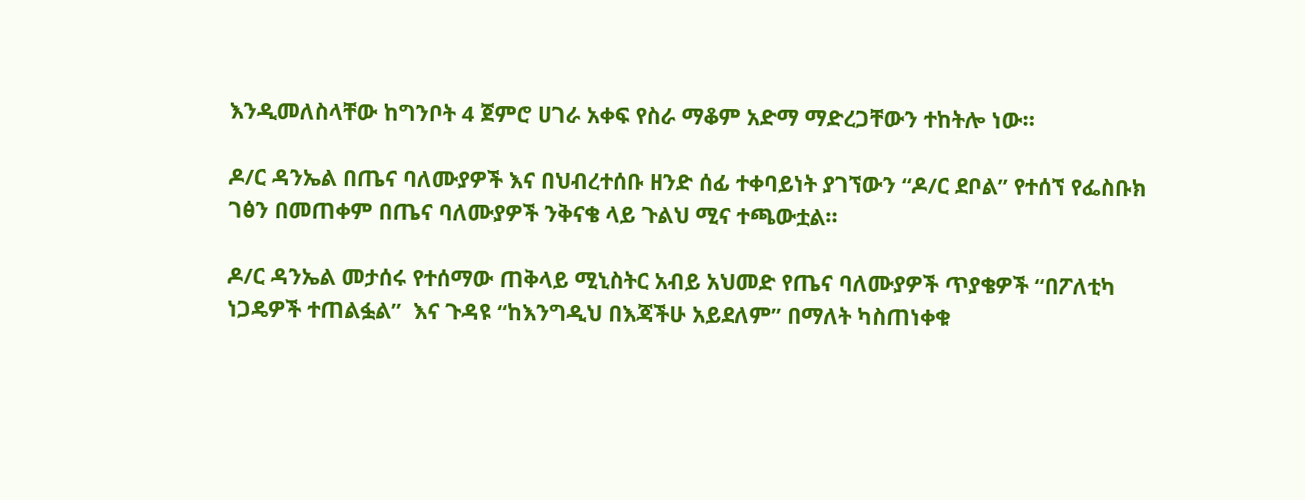እንዲመለስላቸው ከግንቦት 4 ጀምሮ ሀገራ አቀፍ የስራ ማቆም አድማ ማድረጋቸውን ተከትሎ ነው።

ዶ/ር ዳንኤል በጤና ባለሙያዎች እና በህብረተሰቡ ዘንድ ሰፊ ተቀባይነት ያገኘውን “ዶ/ር ደቦል” የተሰኘ የፌስቡክ ገፅን በመጠቀም በጤና ባለሙያዎች ንቅናቄ ላይ ጉልህ ሚና ተጫውቷል።

ዶ/ር ዳንኤል መታሰሩ የተሰማው ጠቅላይ ሚኒስትር አብይ አህመድ የጤና ባለሙያዎች ጥያቄዎች “በፖለቲካ ነጋዴዎች ተጠልፏል”  እና ጉዳዩ “ከእንግዲህ በእጃችሁ አይደለም” በማለት ካስጠነቀቁ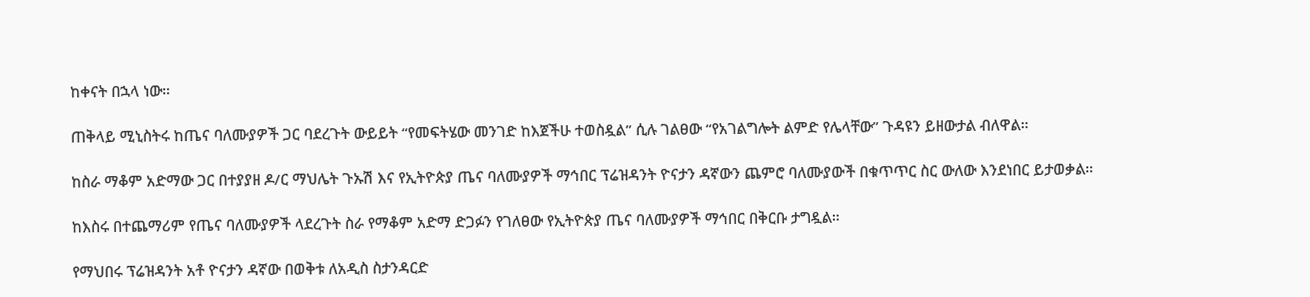ከቀናት በኋላ ነው።

ጠቅላይ ሚኒስትሩ ከጤና ባለሙያዎች ጋር ባደረጉት ውይይት “የመፍትሄው መንገድ ከእጀችሁ ተወስዷል” ሲሉ ገልፀው “የአገልግሎት ልምድ የሌላቸው” ጉዳዩን ይዘውታል ብለዋል።

ከስራ ማቆም አድማው ጋር በተያያዘ ዶ/ር ማህሌት ጉኡሽ እና የኢትዮጵያ ጤና ባለሙያዎች ማኅበር ፕሬዝዳንት ዮናታን ዳኛውን ጨምሮ ባለሙያውች በቁጥጥር ስር ውለው እንደነበር ይታወቃል።

ከእስሩ በተጨማሪም የጤና ባለሙያዎች ላደረጉት ስራ የማቆም አድማ ድጋፉን የገለፀው የኢትዮጵያ ጤና ባለሙያዎች ማኅበር በቅርቡ ታግዷል።

የማህበሩ ፕሬዝዳንት አቶ ዮናታን ዳኛው በወቅቱ ለአዲስ ስታንዳርድ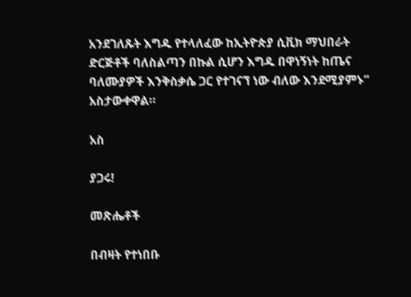አንደገለጹት እግዱ የተላለፈው ከኢትዮጵያ ሲቪክ ማህበራት ድርጅቶች ባለስልጣን በኩል ሲሆን እግዱ በዋነኝነት ከጤና ባለሙያዎች እንቅስቃሴ ጋር የተገናኘ ነው ብለው እንደሚያምኑ” አስታውቀዋል።

አስ

ያጋሩ!

መጽሔቶች

በብዛት የተነበቡ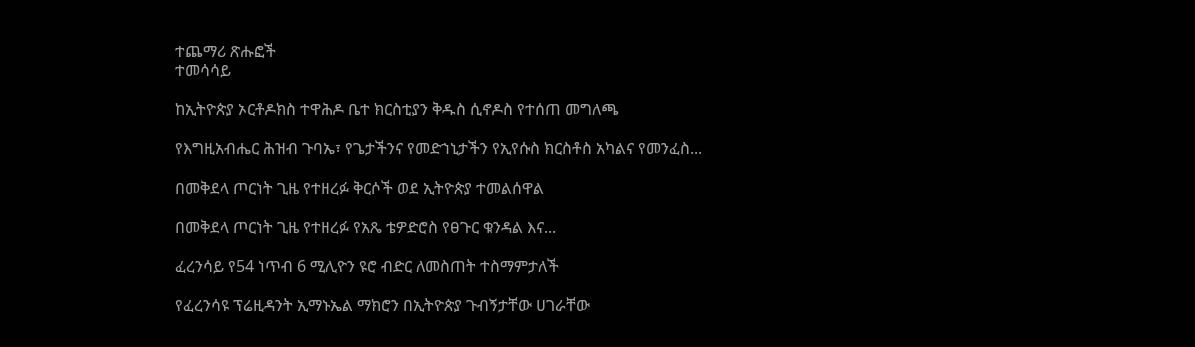ተጨማሪ ጽሑፎች
ተመሳሳይ

ከኢትዮጵያ ኦርቶዶክስ ተዋሕዶ ቤተ ክርስቲያን ቅዱስ ሲኖዶስ የተሰጠ መግለጫ

የእግዚአብሔር ሕዝብ ጉባኤ፣ የጌታችንና የመድኀኒታችን የኢየሱስ ክርስቶስ አካልና የመንፈስ...

በመቅደላ ጦርነት ጊዜ የተዘረፉ ቅርሶች ወደ ኢትዮጵያ ተመልሰዋል

በመቅደላ ጦርነት ጊዜ የተዘረፉ የአጼ ቴዎድሮስ የፀጉር ቁንዳል እና...

ፈረንሳይ የ54 ነጥብ 6 ሚሊዮን ዩሮ ብድር ለመስጠት ተስማምታለች

የፈረንሳዩ ፕሬዚዳንት ኢማኑኤል ማክሮን በኢትዮጵያ ጉብኝታቸው ሀገራቸው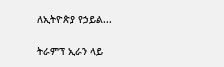ለኢትዮጵያ የኃይል...

ትራምፕ ኢራን ላይ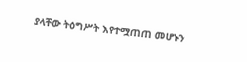ያላቸው ትዕግሥት እየተሟጠጠ መሆኑን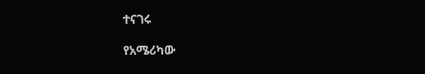ተናገሩ

የአሜሪካው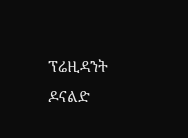ፕሬዚዳንት ዶናልድ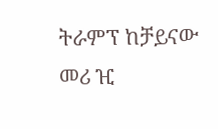ትራምፕ ከቻይናው መሪ ዢ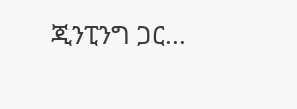ጂንፒንግ ጋር...